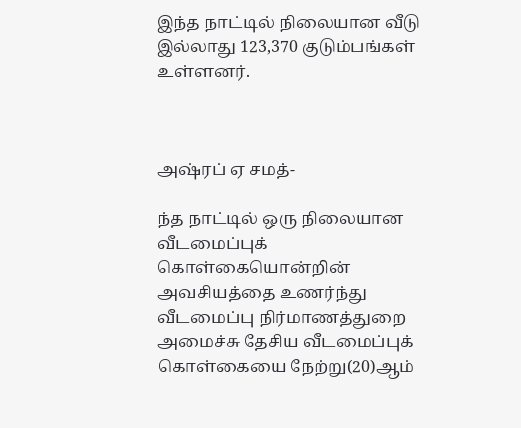இந்த நாட்டில் நிலையான வீடு இல்லாது 123,370 குடும்பங்கள் உள்ளனர்.



அஷ்ரப் ஏ சமத்-

ந்த நாட்டில் ஒரு நிலையான வீடமைப்புக் கொள்கையொன்றின் அவசியத்தை உணர்ந்து வீடமைப்பு நிர்மாணத்துறை அமைச்சு தேசிய வீடமைப்புக் கொள்கையை நேற்று(20)ஆம்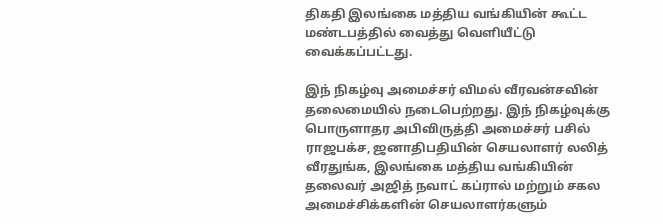திகதி இலங்கை மத்திய வங்கியின் கூட்ட மண்டபத்தில் வைத்து வெளியீட்டு வைக்கப்பட்டது.

இந் நிகழ்வு அமைச்சர் விமல் வீரவன்சவின் தலைமையில் நடைபெற்றது. இந் நிகழ்வுக்கு பொருளாதர அபிவிருத்தி அமைச்சர் பசில் ராஜபக்ச, ஜனாதிபதியின் செயலாளர் லலித் வீரதுங்க, இலங்கை மத்திய வங்கியின் தலைவர் அஜித் நவாட் கப்ரால் மற்றும் சகல அமைச்சிக்களின் செயலாளர்களும்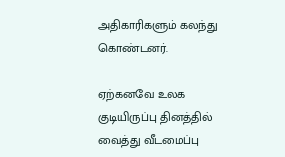அதிகாரிகளும் கலந்து கொண்டனர்.

ஏற்கனவே உலக குடியிருப்பு தினத்தில் வைத்து வீடமைப்பு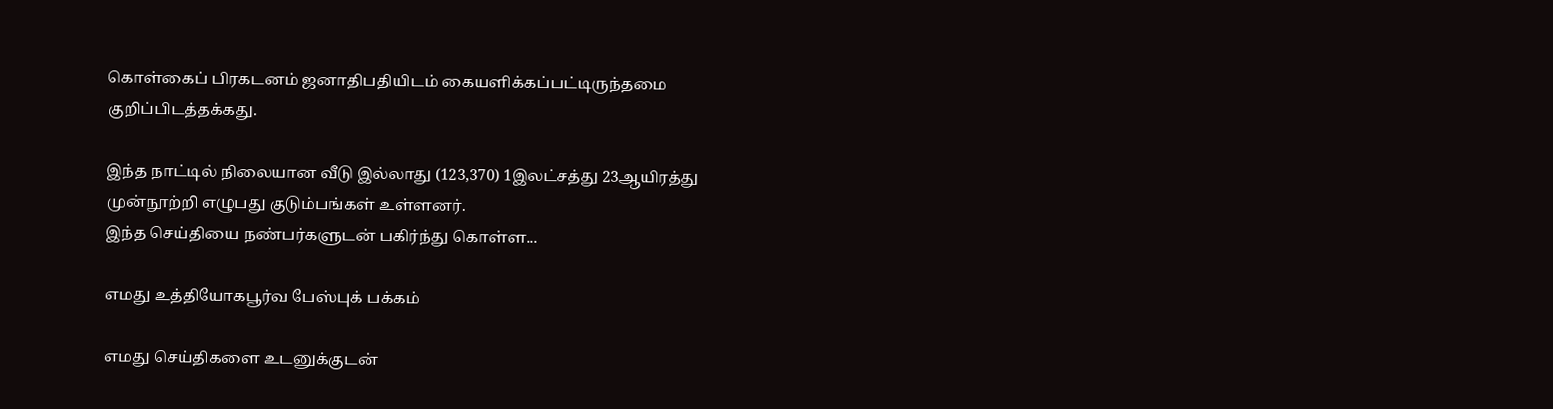கொள்கைப் பிரகடனம் ஜனாதிபதியிடம் கையளிக்கப்பட்டிருந்தமை குறிப்பிடத்தக்கது.

இந்த நாட்டில் நிலையான வீடு இல்லாது (123,370) 1இலட்சத்து 23ஆயிரத்து முன்நூற்றி எழுபது குடும்பங்கள் உள்ளனர்.
இந்த செய்தியை நண்பர்களுடன் பகிர்ந்து கொள்ள...

எமது உத்தியோகபூர்வ பேஸ்புக் பக்கம்

எமது செய்திகளை உடனுக்குடன்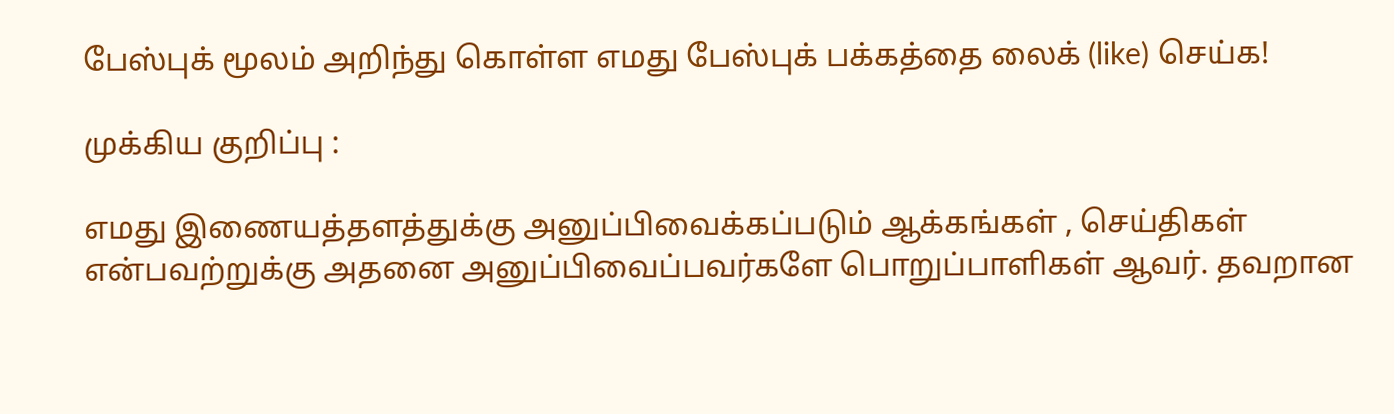பேஸ்புக் மூலம் அறிந்து கொள்ள எமது பேஸ்புக் பக்கத்தை லைக் (like) செய்க!

முக்கிய குறிப்பு :

எமது இணையத்தளத்துக்கு அனுப்பிவைக்கப்படும் ஆக்கங்கள் , செய்திகள் என்பவற்றுக்கு அதனை அனுப்பிவைப்பவர்களே பொறுப்பாளிகள் ஆவர். தவறான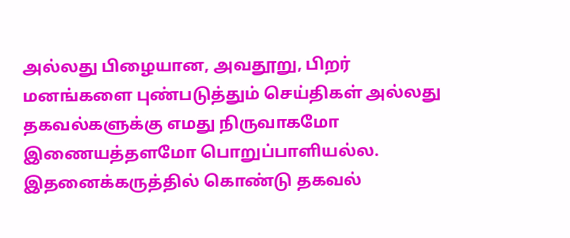அல்லது பிழையான, அவதூறு, பிறர் மனங்களை புண்படுத்தும் செய்திகள் அல்லது தகவல்களுக்கு எமது நிருவாகமோ இணையத்தளமோ பொறுப்பாளியல்ல. இதனைக்கருத்தில் கொண்டு தகவல்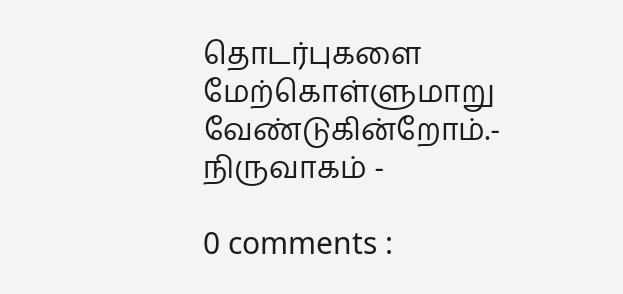தொடர்புகளை மேற்கொள்ளுமாறு வேண்டுகின்றோம்.- நிருவாகம் -

0 comments :